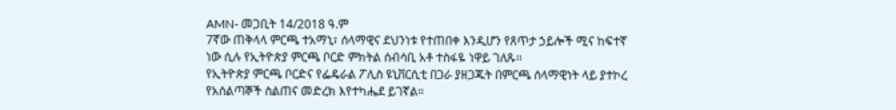AMN- መጋቢት 14/2018 ዓ.ም
7ኛው ጠቅላላ ምርጫ ተአማኒ፣ ሰላማዊና ደህንነቱ የተጠበቀ እንዲሆን የጸጥታ ኃይሎች ሚና ከፍተኛ ነው ሲሉ የኢትዮጵያ ምርጫ ቦርድ ምክትል ሰብሳቢ አቶ ተስፋዬ ነዋይ ገለጹ፡፡
የኢትዮጵያ ምርጫ ቦርድና የፌዴራል ፖሊስ ዩኒቨርሲቲ በጋራ ያዘጋጁት በምርጫ ሰላማዊነት ላይ ያተኮረ የአሰልጣኞች ስልጠና መድረክ እየተካሔደ ይገኛል።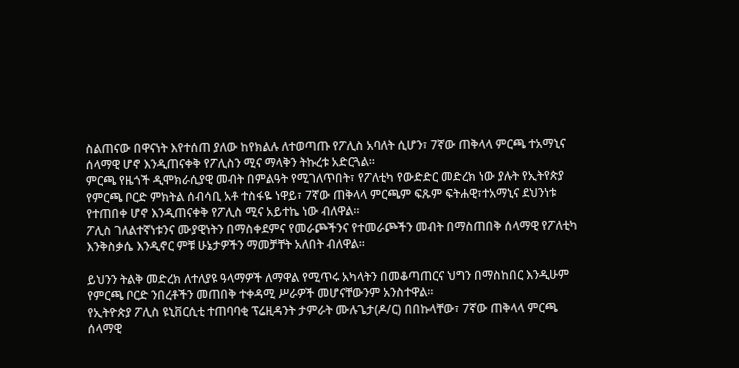ስልጠናው በዋናነት እየተሰጠ ያለው ከየክልሉ ለተወጣጡ የፖሊስ አባለት ሲሆን፣ 7ኛው ጠቅላላ ምርጫ ተአማኒና ሰላማዊ ሆኖ እንዲጠናቀቅ የፖሊስን ሚና ማላቅን ትኩረቱ አድርጓል።
ምርጫ የዜጎች ዲሞክራሲያዊ መብት በምልዓት የሚገለጥበት፣ የፖለቲካ የውድድር መድረክ ነው ያሉት የኢትየጵያ የምርጫ ቦርድ ምክትል ሰብሳቢ አቶ ተስፋዬ ነዋይ፣ 7ኛው ጠቅላላ ምርጫም ፍጹም ፍትሐዊ፣ተአማኒና ደህንነቱ የተጠበቀ ሆኖ እንዲጠናቀቅ የፖሊስ ሚና አይተኬ ነው ብለዋል።
ፖሊስ ገለልተኛነቱንና ሙያዊነትን በማስቀደምና የመራጮችንና የተመራጮችን መብት በማስጠበቅ ሰላማዊ የፖለቲካ እንቅስቃሴ እንዲኖር ምቹ ሁኔታዎችን ማመቻቸት አለበት ብለዋል።

ይህንን ትልቅ መድረክ ለተለያዩ ዓላማዎች ለማዋል የሚጥሩ አካላትን በመቆጣጠርና ህግን በማስከበር እንዲሁም የምርጫ ቦርድ ንበረቶችን መጠበቅ ተቀዳሚ ሥራዎች መሆናቸውንም አንስተዋል።
የኢትዮጵያ ፖሊስ ዩኒቨርሲቲ ተጠባባቂ ፕሬዚዳንት ታምራት ሙሉጌታ(ዶ/ር) በበኩላቸው፣ 7ኛው ጠቅላላ ምርጫ ሰላማዊ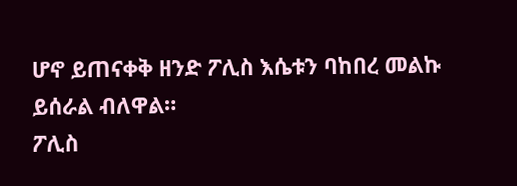ሆኖ ይጠናቀቅ ዘንድ ፖሊስ እሴቱን ባከበረ መልኩ ይሰራል ብለዋል።
ፖሊስ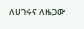ለሀገሩና ለዜጋው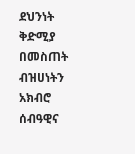ደህንነት ቅድሚያ በመስጠት ብዝሀነትን አክብሮ ሰብዓዊና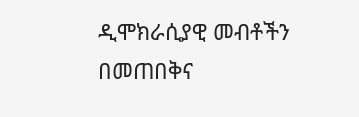ዲሞክራሲያዊ መብቶችን በመጠበቅና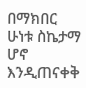በማክበር ሁነቱ ስኬታማ ሆኖ እንዲጠናቀቅ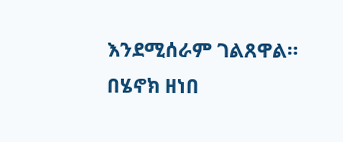እንደሚሰራም ገልጸዋል።
በሄኖክ ዘነበ